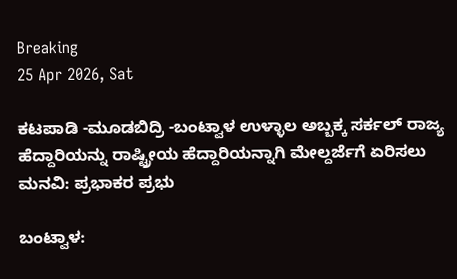Breaking
25 Apr 2026, Sat

ಕಟಪಾಡಿ -ಮೂಡಬಿದ್ರಿ -ಬಂಟ್ವಾಳ ಉಳ್ಳಾಲ ಅಬ್ಬಕ್ಕ ಸರ್ಕಲ್ ರಾಜ್ಯ ಹೆದ್ದಾರಿಯನ್ನು ರಾಷ್ಟ್ರೀಯ ಹೆದ್ದಾರಿಯನ್ನಾಗಿ ಮೇಲ್ದರ್ಜೆಗೆ ಏರಿಸಲು ಮನವಿ: ಪ್ರಭಾಕರ ಪ್ರಭು

ಬಂಟ್ವಾಳ: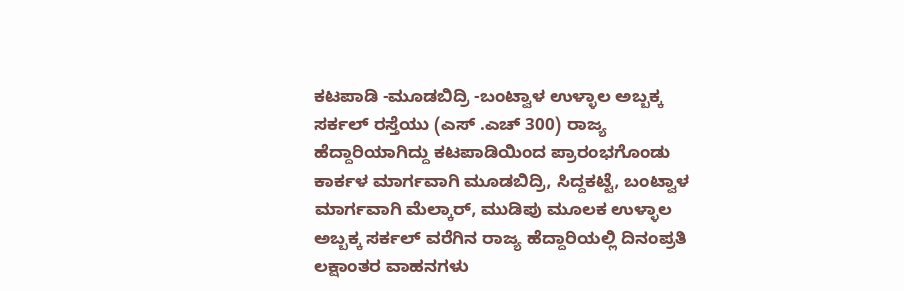ಕಟಪಾಡಿ -ಮೂಡಬಿದ್ರಿ -ಬಂಟ್ವಾಳ ಉಳ್ಳಾಲ ಅಬ್ಬಕ್ಕ ಸರ್ಕಲ್ ರಸ್ತೆಯು (ಎಸ್ .ಎಚ್ 300) ರಾಜ್ಯ ಹೆದ್ದಾರಿಯಾಗಿದ್ದು ಕಟಪಾಡಿಯಿಂದ ಪ್ರಾರಂಭಗೊಂಡು ಕಾರ್ಕಳ ಮಾರ್ಗವಾಗಿ ಮೂಡಬಿದ್ರಿ, ಸಿದ್ದಕಟ್ಟೆ, ಬಂಟ್ವಾಳ ಮಾರ್ಗವಾಗಿ ಮೆಲ್ಕಾರ್, ಮುಡಿಪು ಮೂಲಕ ಉಳ್ಳಾಲ ಅಬ್ಬಕ್ಕ ಸರ್ಕಲ್ ವರೆಗಿನ ರಾಜ್ಯ ಹೆದ್ದಾರಿಯಲ್ಲಿ ದಿನಂಪ್ರತಿ ಲಕ್ಷಾಂತರ ವಾಹನಗಳು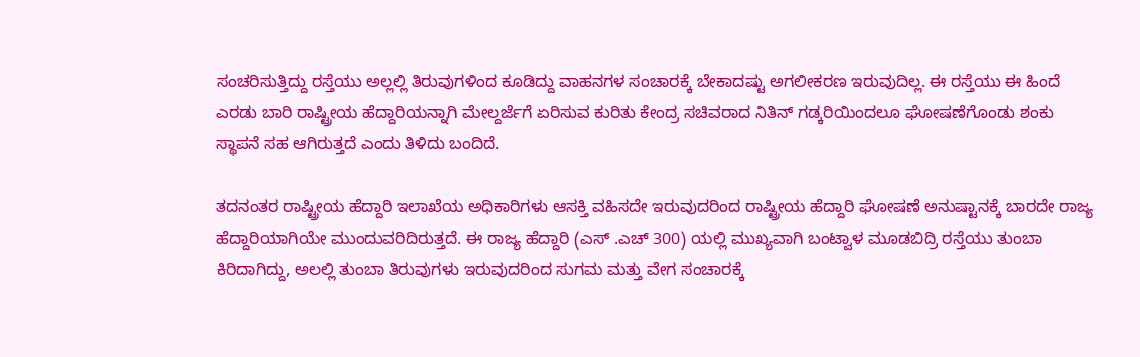ಸಂಚರಿಸುತ್ತಿದ್ದು ರಸ್ತೆಯು ಅಲ್ಲಲ್ಲಿ ತಿರುವುಗಳಿಂದ ಕೂಡಿದ್ದು ವಾಹನಗಳ ಸಂಚಾರಕ್ಕೆ ಬೇಕಾದಷ್ಟು ಅಗಲೀಕರಣ ಇರುವುದಿಲ್ಲ. ಈ ರಸ್ತೆಯು ಈ ಹಿಂದೆ ಎರಡು ಬಾರಿ ರಾಷ್ಟ್ರೀಯ ಹೆದ್ದಾರಿಯನ್ನಾಗಿ ಮೇಲ್ದರ್ಜೆಗೆ ಏರಿಸುವ ಕುರಿತು ಕೇಂದ್ರ ಸಚಿವರಾದ ನಿತಿನ್ ಗಡ್ಕರಿಯಿಂದಲೂ ಘೋಷಣೆಗೊಂಡು ಶಂಕು ಸ್ಥಾಪನೆ ಸಹ ಆಗಿರುತ್ತದೆ ಎಂದು ತಿಳಿದು ಬಂದಿದೆ.

ತದನಂತರ ರಾಷ್ಟ್ರೀಯ ಹೆದ್ದಾರಿ ಇಲಾಖೆಯ ಅಧಿಕಾರಿಗಳು ಆಸಕ್ತಿ ವಹಿಸದೇ ಇರುವುದರಿಂದ ರಾಷ್ಟ್ರೀಯ ಹೆದ್ದಾರಿ ಘೋಷಣೆ ಅನುಷ್ಟಾನಕ್ಕೆ ಬಾರದೇ ರಾಜ್ಯ ಹೆದ್ದಾರಿಯಾಗಿಯೇ ಮುಂದುವರಿದಿರುತ್ತದೆ. ಈ ರಾಜ್ಯ ಹೆದ್ದಾರಿ (ಎಸ್ .ಎಚ್ 300) ಯಲ್ಲಿ ಮುಖ್ಯವಾಗಿ ಬಂಟ್ವಾಳ ಮೂಡಬಿದ್ರಿ ರಸ್ತೆಯು ತುಂಬಾ ಕಿರಿದಾಗಿದ್ದು, ಅಲಲ್ಲಿ ತುಂಬಾ ತಿರುವುಗಳು ಇರುವುದರಿಂದ ಸುಗಮ ಮತ್ತು ವೇಗ ಸಂಚಾರಕ್ಕೆ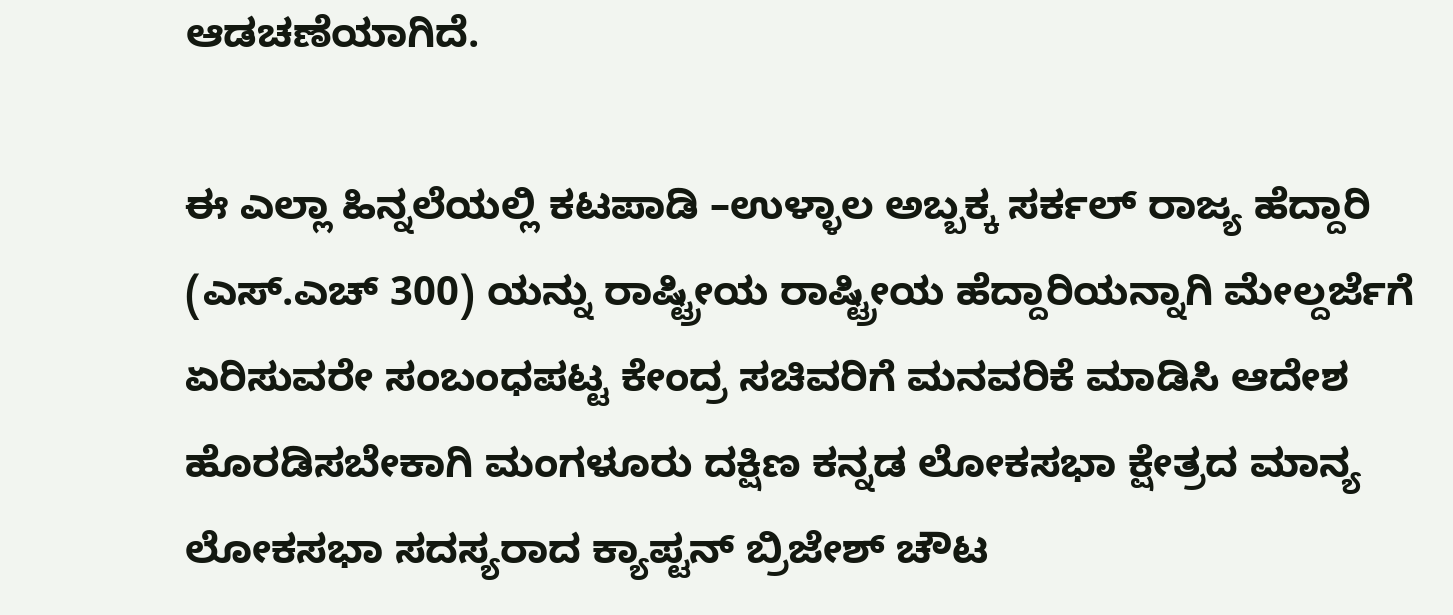ಆಡಚಣೆಯಾಗಿದೆ.

ಈ ಎಲ್ಲಾ ಹಿನ್ನಲೆಯಲ್ಲಿ ಕಟಪಾಡಿ –ಉಳ್ಳಾಲ ಅಬ್ಬಕ್ಕ ಸರ್ಕಲ್ ರಾಜ್ಯ ಹೆದ್ದಾರಿ (ಎಸ್.ಎಚ್ 300) ಯನ್ನು ರಾಷ್ಟ್ರೀಯ ರಾಷ್ಟ್ರೀಯ ಹೆದ್ದಾರಿಯನ್ನಾಗಿ ಮೇಲ್ದರ್ಜೆಗೆ ಏರಿಸುವರೇ ಸಂಬಂಧಪಟ್ಟ ಕೇಂದ್ರ ಸಚಿವರಿಗೆ ಮನವರಿಕೆ ಮಾಡಿಸಿ ಆದೇಶ ಹೊರಡಿಸಬೇಕಾಗಿ ಮಂಗಳೂರು ದಕ್ಷಿಣ ಕನ್ನಡ ಲೋಕಸಭಾ ಕ್ಷೇತ್ರದ ಮಾನ್ಯ ಲೋಕಸಭಾ ಸದಸ್ಯರಾದ ಕ್ಯಾಪ್ಟನ್ ಬ್ರಿಜೇಶ್ ಚೌಟ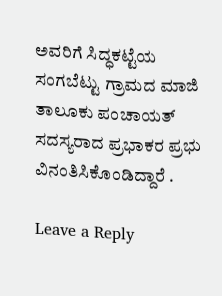ಅವರಿಗೆ ಸಿದ್ಧಕಟ್ಟೆಯ ಸಂಗಬೆಟ್ಟು ಗ್ರಾಮದ ಮಾಜಿ ತಾಲೂಕು ಪಂಚಾಯತ್ ಸದಸ್ಯರಾದ ಪ್ರಭಾಕರ ಪ್ರಭು ವಿನಂತಿಸಿಕೊಂಡಿದ್ದಾರೆ .

Leave a Reply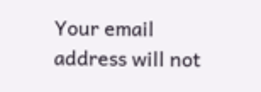Your email address will not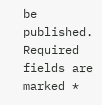be published. Required fields are marked *